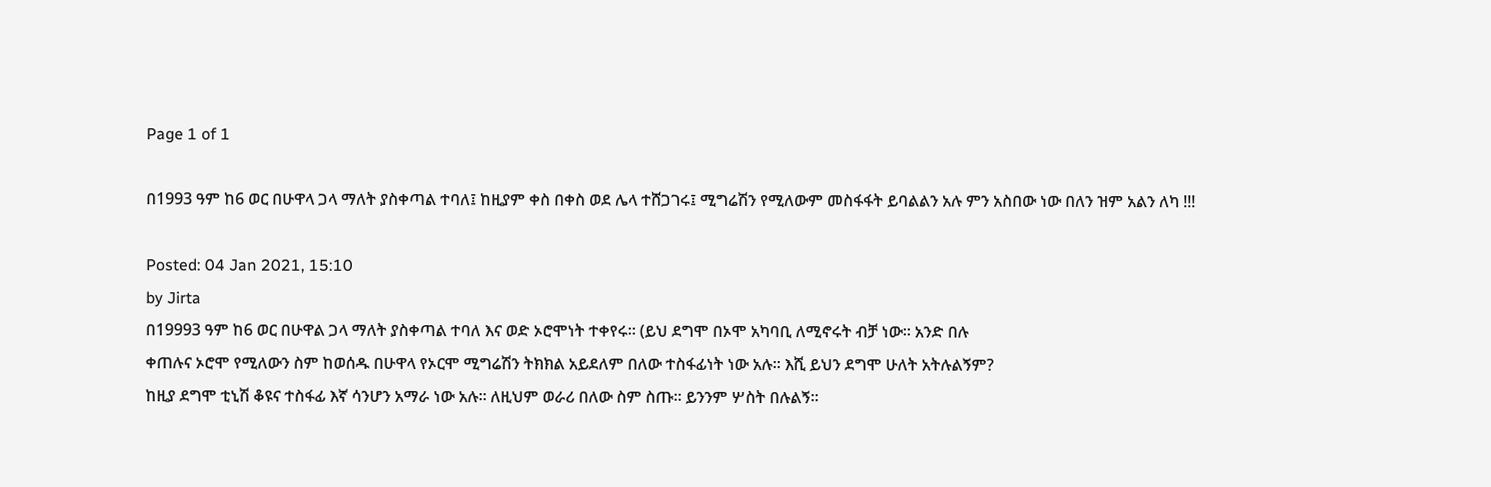Page 1 of 1

በ1993 ዓም ከ6 ወር በሁዋላ ጋላ ማለት ያስቀጣል ተባለ፤ ከዚያም ቀስ በቀስ ወደ ሌላ ተሸጋገሩ፤ ሚግሬሽን የሚለውም መስፋፋት ይባልልን አሉ ምን አስበው ነው በለን ዝም አልን ለካ !!!

Posted: 04 Jan 2021, 15:10
by Jirta
በ19993 ዓም ከ6 ወር በሁዋል ጋላ ማለት ያስቀጣል ተባለ እና ወድ ኦሮሞነት ተቀየሩ። (ይህ ደግሞ በኦሞ አካባቢ ለሚኖሩት ብቻ ነው። አንድ በሉ
ቀጠሉና ኦሮሞ የሚለውን ስም ከወሰዱ በሁዋላ የኦርሞ ሚግሬሽን ትክክል አይደለም በለው ተስፋፊነት ነው አሉ። እሺ ይህን ደግሞ ሁለት አትሉልኝም?
ከዚያ ደግሞ ቲኒሽ ቆዩና ተስፋፊ እኛ ሳንሆን አማራ ነው አሉ። ለዚህም ወራሪ በለው ስም ስጡ። ይንንም ሦስት በሉልኝ።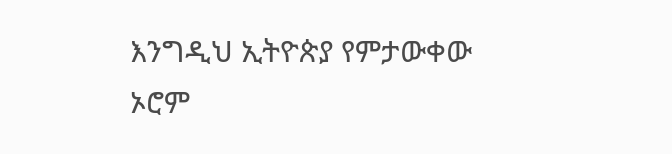እንግዲህ ኢትዮጵያ የምታውቀው ኦሮም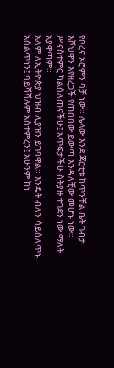የቦረና ኦሮምን ባቻ ነው። ሌላው እንደ ጃርቲቱ ከጥንቸል ቤት ገብታ እሾህዋን እየዘረጋች የጠበበው ይውጣ እንዳለቺው መሆኑ ነው። ሥናስተምር ካልሰለጠናችሁ፤ አጥፍታችሁ ስትያዙ ተገደን ነው ማለት አያዋጣም።
አለም ለኢትዮጵያ ህዝብ ሊያዝን ይገባዋል። እንዴት ብለን ሳይሰለጥኑ አሰልጥነን፤ ባይሻሻሉም አስተምረን፤ አሁንም ከነ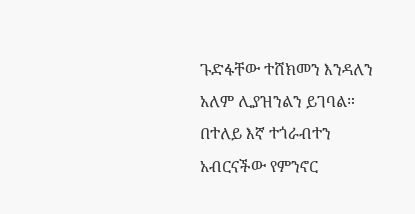ጉድፋቸው ተሸክመን እንዳለን አለም ሊያዝንልን ይገባል። በተለይ እኛ ተጎራብተን አብርናችው የምንኖር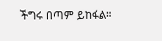ችግሩ በጣም ይከፋል።